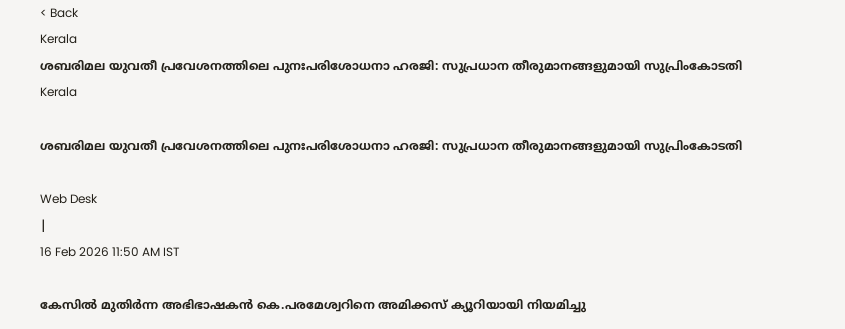< Back
Kerala
ശബരിമല യുവതീ പ്രവേശനത്തിലെ പുനഃപരിശോധനാ ഹരജി: സുപ്രധാന തീരുമാനങ്ങളുമായി സുപ്രിംകോടതി
Kerala

ശബരിമല യുവതീ പ്രവേശനത്തിലെ പുനഃപരിശോധനാ ഹരജി: സുപ്രധാന തീരുമാനങ്ങളുമായി സുപ്രിംകോടതി

Web Desk
|
16 Feb 2026 11:50 AM IST

കേസിൽ മുതിർന്ന അഭിഭാഷകൻ കെ.പരമേശ്വറിനെ അമിക്കസ് ക്യൂറിയായി നിയമിച്ചു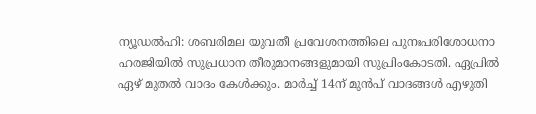ന്യൂഡല്‍ഹി: ശബരിമല യുവതീ പ്രവേശനത്തിലെ പുനഃപരിശോധനാ ഹരജിയിൽ സുപ്രധാന തീരുമാനങ്ങളുമായി സുപ്രിംകോടതി. ഏപ്രിൽ ഏഴ് മുതല്‍ വാദം കേള്‍ക്കും. മാര്‍ച്ച് 14ന് മുന്‍പ് വാദങ്ങള്‍ എഴുതി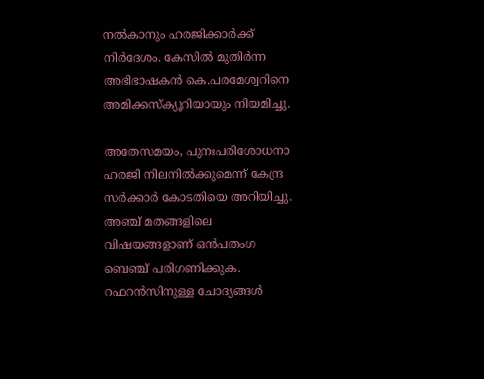നല്‍കാനും ഹരജിക്കാർക്ക് നിർദേശം. കേസിൽ മുതിർന്ന അഭിഭാഷകൻ കെ.പരമേശ്വറിനെ അമിക്കസ്ക്യൂറിയായും നിയമിച്ചു.

അതേസമയം, പുനഃപരിശോധനാ ഹരജി നിലനില്‍ക്കുമെന്ന് കേന്ദ്ര സര്‍ക്കാർ കോടതിയെ അറിയിച്ചു. അഞ്ച് മതങ്ങളിലെ വിഷയങ്ങളാണ് ഒന്‍പതംഗ ബെഞ്ച് പരിഗണിക്കുക. റഫറന്‍സിനുള്ള ചോദ്യങ്ങള്‍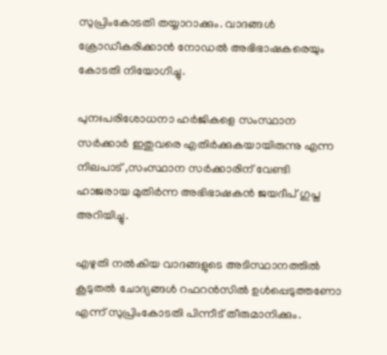സുപ്രിംകോടതി തയ്യാറാക്കും. വാദങ്ങള്‍ ക്രോഡീകരിക്കാന്‍ നോഡല്‍ അഭിഭാഷകരെയും കോടതി നിയോഗിച്ചു.

പുനഃപരിശോധനാ ഹര്‍ജികളെ സംസ്ഥാന സര്‍ക്കാര്‍ ഇതുവരെ എതിര്‍ക്കുകയായിരുന്നു എന്ന നിലപാട് ,സംസ്ഥാന സര്‍ക്കാരിന് വേണ്ടി ഹാജരായ മുതിര്‍ന്ന അഭിഭാഷകൻ ജയദീപ് ഗുപ്ത അറിയിച്ചു.

എഴുതി നല്‍കിയ വാദങ്ങളുടെ അടിസ്ഥാനത്തില്‍ കൂടുതല്‍ ചോദ്യങ്ങള്‍ റഫറന്‍സില്‍ ഉള്‍പ്പെടുത്തണോ എന്ന് സുപ്രിംകോടതി പിന്നീട് തീരുമാനിക്കും.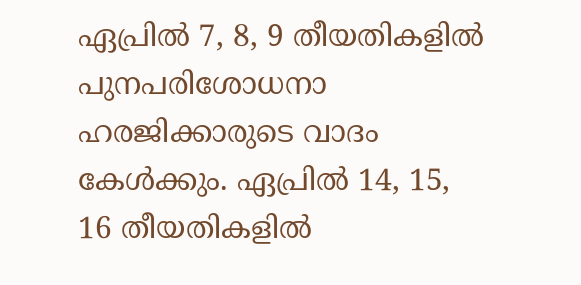ഏപ്രില്‍ 7, 8, 9 തീയതികളില്‍ പുനപരിശോധനാ ഹരജിക്കാരുടെ വാദം കേള്‍ക്കും. ഏപ്രില്‍ 14, 15, 16 തീയതികളില്‍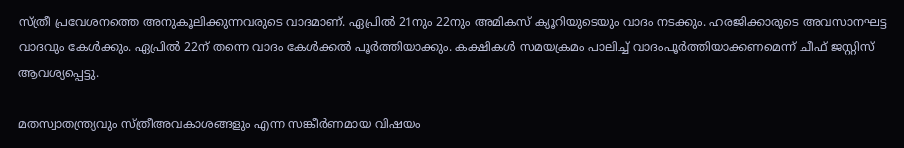സ്ത്രീ പ്രവേശനത്തെ അനുകൂലിക്കുന്നവരുടെ വാദമാണ്. ഏപ്രില്‍ 21നും 22നും അമികസ് ക്യൂറിയുടെയും വാദം നടക്കും. ഹരജിക്കാരുടെ അവസാനഘട്ട വാദവും കേള്‍ക്കും. ഏപ്രില്‍ 22ന് തന്നെ വാദം കേൾക്കൽ പൂര്‍ത്തിയാക്കും. കക്ഷികൾ സമയക്രമം പാലിച്ച് വാദംപൂർത്തിയാക്കണമെന്ന് ചീഫ് ജസ്റ്റിസ് ആവശ്യപ്പെട്ടു.

മതസ്വാതന്ത്ര്യവും സ്‌ത്രീഅവകാശങ്ങളും എന്ന സങ്കീർണമായ വിഷയം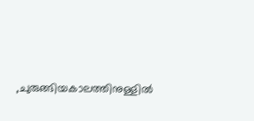,ചുരുങ്ങിയകാലത്തിനുള്ളിൽ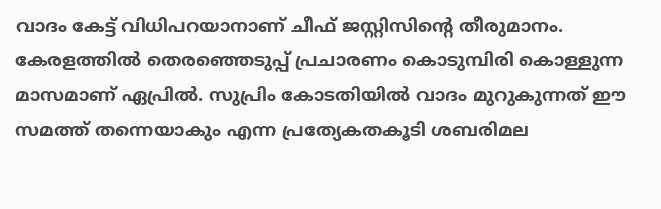വാദം കേട്ട് വിധിപറയാനാണ് ചീഫ് ജസ്റ്റിസിൻ്റെ തീരുമാനം. കേരളത്തിൽ തെരഞ്ഞെടുപ്പ് പ്രചാരണം കൊടുമ്പിരി കൊള്ളുന്ന മാസമാണ് ഏപ്രിൽ. സുപ്രിം കോടതിയിൽ വാദം മുറുകുന്നത് ഈ സമത്ത് തന്നെയാകും എന്ന പ്രത്യേകതകൂടി ശബരിമല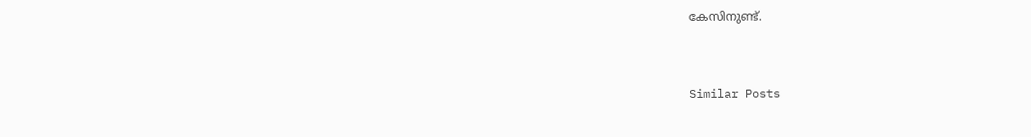കേസിനുണ്ട്.


Similar Posts